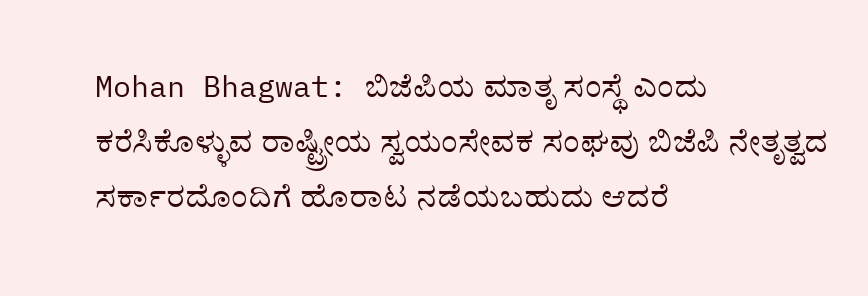Mohan Bhagwat: ಬಿಜೆಪಿಯ ಮಾತೃ ಸಂಸ್ಥೆ ಎಂದು ಕರೆಸಿಕೊಳ್ಳುವ ರಾಷ್ಟ್ರೀಯ ಸ್ವಯಂಸೇವಕ ಸಂಘವು ಬಿಜೆಪಿ ನೇತೃತ್ವದ ಸರ್ಕಾರದೊಂದಿಗೆ ಹೊರಾಟ ನಡೆಯಬಹುದು ಆದರೆ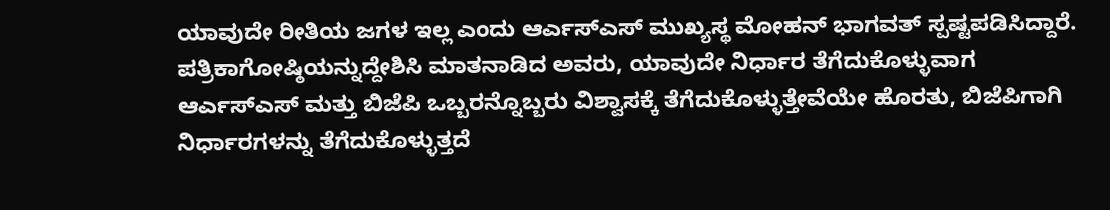ಯಾವುದೇ ರೀತಿಯ ಜಗಳ ಇಲ್ಲ ಎಂದು ಆರ್ಎಸ್ಎಸ್ ಮುಖ್ಯಸ್ಥ ಮೋಹನ್ ಭಾಗವತ್ ಸ್ಪಷ್ಟಪಡಿಸಿದ್ದಾರೆ.
ಪತ್ರಿಕಾಗೋಷ್ಠಿಯನ್ನುದ್ದೇಶಿಸಿ ಮಾತನಾಡಿದ ಅವರು, ಯಾವುದೇ ನಿರ್ಧಾರ ತೆಗೆದುಕೊಳ್ಳುವಾಗ ಆರ್ಎಸ್ಎಸ್ ಮತ್ತು ಬಿಜೆಪಿ ಒಬ್ಬರನ್ನೊಬ್ಬರು ವಿಶ್ವಾಸಕ್ಕೆ ತೆಗೆದುಕೊಳ್ಳುತ್ತೇವೆಯೇ ಹೊರತು, ಬಿಜೆಪಿಗಾಗಿ ನಿರ್ಧಾರಗಳನ್ನು ತೆಗೆದುಕೊಳ್ಳುತ್ತದೆ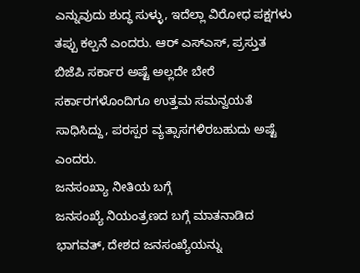ಎನ್ನುವುದು ಶುದ್ಧ ಸುಳ್ಳು, ಇದೆಲ್ಲಾ ವಿರೋಧ ಪಕ್ಷಗಳು ತಪ್ಪು ಕಲ್ಪನೆ ಎಂದರು. ಆರ್ ಎಸ್ಎಸ್, ಪ್ರಸ್ತುತ ಬಿಜೆಪಿ ಸರ್ಕಾರ ಅಷ್ಟೆ ಅಲ್ಲದೇ ಬೇರೆ ಸರ್ಕಾರಗಳೊಂದಿಗೂ ಉತ್ತಮ ಸಮನ್ವಯತೆ ಸಾಧಿಸಿದ್ದು, ಪರಸ್ಪರ ವ್ಯತ್ಸಾಸಗಳಿರಬಹುದು ಅಷ್ಟೆ ಎಂದರು.
ಜನಸಂಖ್ಯಾ ನೀತಿಯ ಬಗ್ಗೆ
ಜನಸಂಖ್ಯೆ ನಿಯಂತ್ರಣದ ಬಗ್ಗೆ ಮಾತನಾಡಿದ ಭಾಗವತ್, ದೇಶದ ಜನಸಂಖ್ಯೆಯನ್ನು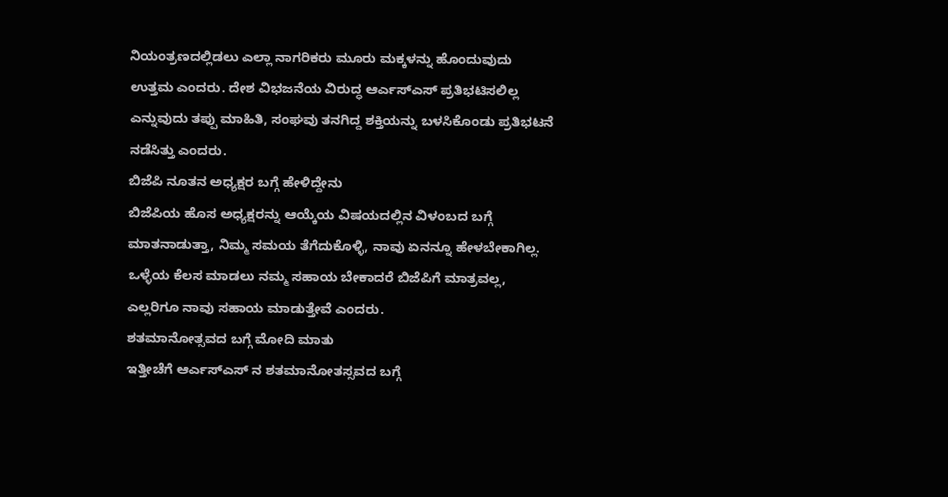ನಿಯಂತ್ರಣದಲ್ಲಿಡಲು ಎಲ್ಲಾ ನಾಗರಿಕರು ಮೂರು ಮಕ್ಕಳನ್ನು ಹೊಂದುವುದು ಉತ್ತಮ ಎಂದರು. ದೇಶ ವಿಭಜನೆಯ ವಿರುದ್ಧ ಆರ್ಎಸ್ಎಸ್ ಪ್ರತಿಭಟಿಸಲಿಲ್ಲ ಎನ್ನುವುದು ತಪ್ಪು ಮಾಹಿತಿ, ಸಂಘವು ತನಗಿದ್ದ ಶಕ್ತಿಯನ್ನು ಬಳಸಿಕೊಂಡು ಪ್ರತಿಭಟನೆ ನಡೆಸಿತ್ತು ಎಂದರು.
ಬಿಜೆಪಿ ನೂತನ ಅಧ್ಯಕ್ಷರ ಬಗ್ಗೆ ಹೇಳಿದ್ದೇನು
ಬಿಜೆಪಿಯ ಹೊಸ ಅಧ್ಯಕ್ಷರನ್ನು ಆಯ್ಕೆಯ ವಿಷಯದಲ್ಲಿನ ವಿಳಂಬದ ಬಗ್ಗೆ ಮಾತನಾಡುತ್ತಾ, ನಿಮ್ಮ ಸಮಯ ತೆಗೆದುಕೊಳ್ಳಿ, ನಾವು ಏನನ್ನೂ ಹೇಳಬೇಕಾಗಿಲ್ಲ. ಒಳ್ಳೆಯ ಕೆಲಸ ಮಾಡಲು ನಮ್ಮ ಸಹಾಯ ಬೇಕಾದರೆ ಬಿಜೆಪಿಗೆ ಮಾತ್ರವಲ್ಲ, ಎಲ್ಲರಿಗೂ ನಾವು ಸಹಾಯ ಮಾಡುತ್ತೇವೆ ಎಂದರು.
ಶತಮಾನೋತ್ಸವದ ಬಗ್ಗೆ ಮೋದಿ ಮಾತು
ಇತ್ತೀಚೆಗೆ ಆರ್ಎಸ್ಎಸ್ ನ ಶತಮಾನೋತಸ್ಸವದ ಬಗ್ಗೆ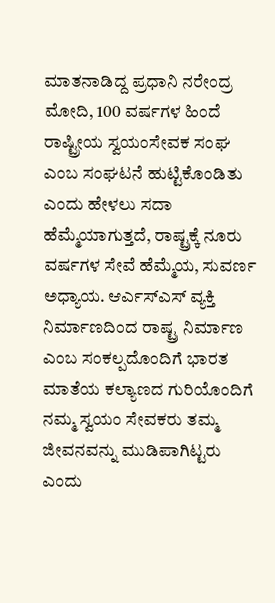ಮಾತನಾಡಿದ್ದ ಪ್ರಧಾನಿ ನರೇಂದ್ರ ಮೋದಿ, 100 ವರ್ಷಗಳ ಹಿಂದೆ ರಾಷ್ಟ್ರೀಯ ಸ್ವಯಂಸೇವಕ ಸಂಘ ಎಂಬ ಸಂಘಟನೆ ಹುಟ್ಟಿಕೊಂಡಿತು ಎಂದು ಹೇಳಲು ಸದಾ ಹೆಮ್ಮೆಯಾಗುತ್ತದೆ, ರಾಷ್ಟ್ರಕ್ಕೆ ನೂರು ವರ್ಷಗಳ ಸೇವೆ ಹೆಮ್ಮೆಯ, ಸುವರ್ಣ ಅಧ್ಯಾಯ. ಆರ್ಎಸ್ಎಸ್ ವ್ಯಕ್ತಿ ನಿರ್ಮಾಣದಿಂದ ರಾಷ್ಟ್ರ ನಿರ್ಮಾಣ ಎಂಬ ಸಂಕಲ್ಪದೊಂದಿಗೆ ಭಾರತ ಮಾತೆಯ ಕಲ್ಯಾಣದ ಗುರಿಯೊಂದಿಗೆ ನಮ್ಮ ಸ್ವಯಂ ಸೇವಕರು ತಮ್ಮ ಜೀವನವನ್ನು ಮುಡಿಪಾಗಿಟ್ಟರು ಎಂದು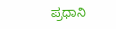ಪ್ರಧಾನಿ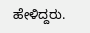ಹೇಳಿದ್ದರು.